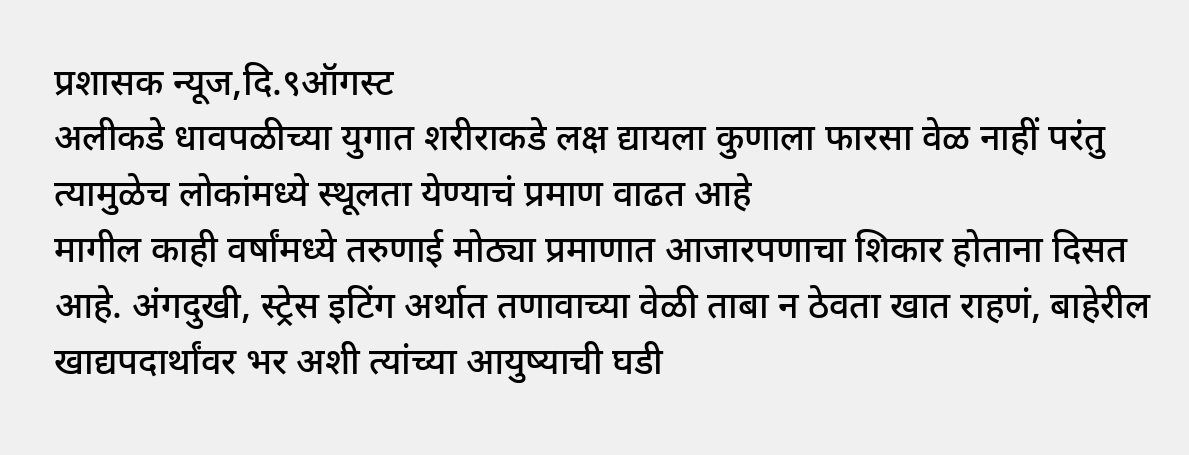प्रशासक न्यूज,दि.९ऑगस्ट
अलीकडे धावपळीच्या युगात शरीराकडे लक्ष द्यायला कुणाला फारसा वेळ नाहीं परंतु त्यामुळेच लोकांमध्ये स्थूलता येण्याचं प्रमाण वाढत आहे
मागील काही वर्षांमध्ये तरुणाई मोठ्या प्रमाणात आजारपणाचा शिकार होताना दिसत आहे. अंगदुखी, स्ट्रेस इटिंग अर्थात तणावाच्या वेळी ताबा न ठेवता खात राहणं, बाहेरील खाद्यपदार्थांवर भर अशी त्यांच्या आयुष्याची घडी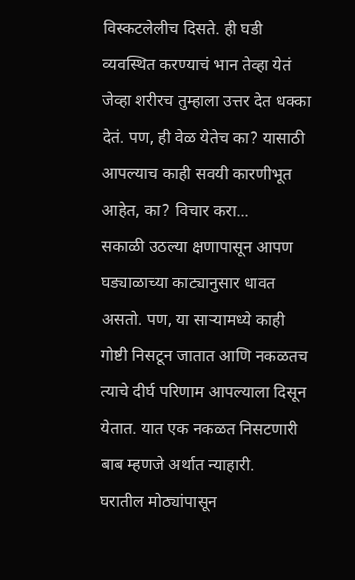विस्कटलेलीच दिसते. ही घडी व्यवस्थित करण्याचं भान तेव्हा येतं जेव्हा शरीरच तुम्हाला उत्तर देत धक्का देतं. पण, ही वेळ येतेच का? यासाठी आपल्याच काही सवयी कारणीभूत आहेत, का? विचार करा...
सकाळी उठल्या क्षणापासून आपण घड्याळाच्या काट्यानुसार धावत असतो. पण, या साऱ्यामध्ये काही गोष्टी निसटून जातात आणि नकळतच त्याचे दीर्घ परिणाम आपल्याला दिसून येतात. यात एक नकळत निसटणारी बाब म्हणजे अर्थात न्याहारी.
घरातील मोठ्यांपासून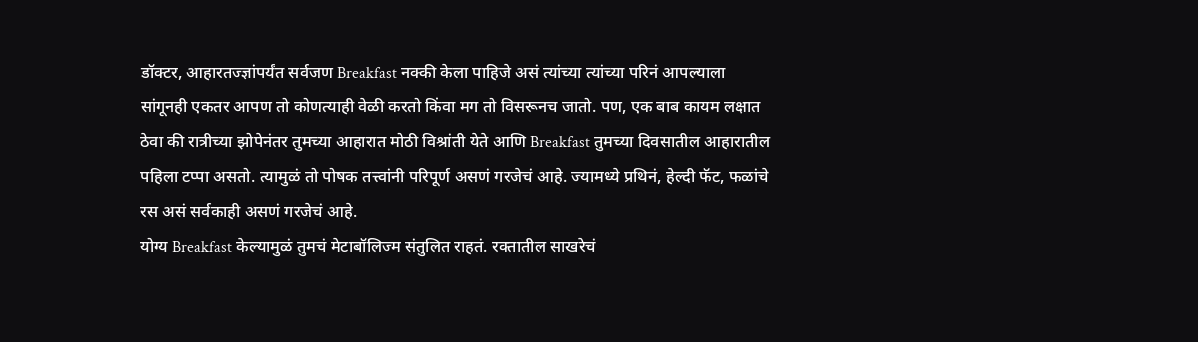डॉक्टर, आहारतज्ज्ञांपर्यंत सर्वजण Breakfast नक्की केला पाहिजे असं त्यांच्या त्यांच्या परिनं आपल्याला सांगूनही एकतर आपण तो कोणत्याही वेळी करतो किंवा मग तो विसरूनच जातो. पण, एक बाब कायम लक्षात ठेवा की रात्रीच्या झोपेनंतर तुमच्या आहारात मोठी विश्रांती येते आणि Breakfast तुमच्या दिवसातील आहारातील पहिला टप्पा असतो. त्यामुळं तो पोषक तत्त्वांनी परिपूर्ण असणं गरजेचं आहे. ज्यामध्ये प्रथिनं, हेल्दी फॅट, फळांचे रस असं सर्वकाही असणं गरजेचं आहे.
योग्य Breakfast केल्यामुळं तुमचं मेटाबॉलिज्म संतुलित राहतं. रक्तातील साखरेचं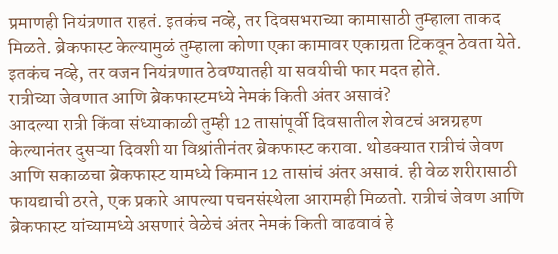प्रमाणही नियंत्रणात राहतं. इतकंच नव्हे, तर दिवसभराच्या कामासाठी तुम्हाला ताकद मिळते. ब्रेकफास्ट केल्यामुळं तुम्हाला कोणा एका कामावर एकाग्रता टिकवून ठेवता येते. इतकंच नव्हे, तर वजन नियंत्रणात ठेवण्यातही या सवयीची फार मदत होते.
रात्रीच्या जेवणात आणि ब्रेकफास्टमध्ये नेमकं किती अंतर असावं?
आदल्या रात्री किंवा संध्याकाळी तुम्ही 12 तासांपूर्वी दिवसातील शेवटचं अन्नग्रहण केल्यानंतर दुसऱ्या दिवशी या विश्रांतीनंतर ब्रेकफास्ट करावा. थोडक्यात रात्रीचं जेवण आणि सकाळचा ब्रेकफास्ट यामध्ये किमान 12 तासांचं अंतर असावं. ही वेळ शरीरासाठी फायद्याची ठरते, एक प्रकारे आपल्या पचनसंस्थेला आरामही मिळतो. रात्रीचं जेवण आणि ब्रेकफास्ट यांच्यामध्ये असणारं वेळेचं अंतर नेमकं किती वाढवावं हे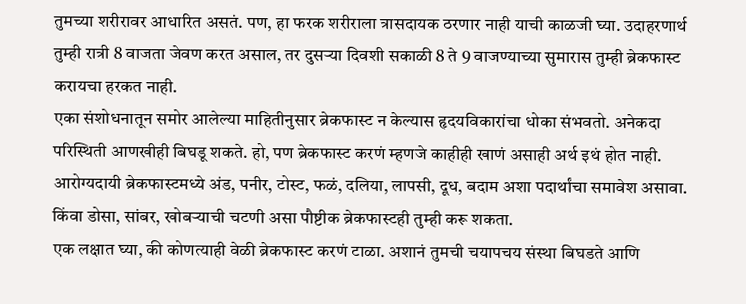तुमच्या शरीरावर आधारित असतं. पण, हा फरक शरीराला त्रासदायक ठरणार नाही याची काळजी घ्या. उदाहरणार्थ तुम्ही रात्री 8 वाजता जेवण करत असाल, तर दुसऱ्या दिवशी सकाळी 8 ते 9 वाजण्याच्या सुमारास तुम्ही ब्रेकफास्ट करायचा हरकत नाही.
एका संशोधनातून समोर आलेल्या माहितीनुसार ब्रेकफास्ट न केल्यास हृदयविकारांचा धोका संभवतो. अनेकदा परिस्थिती आणखीही बिघडू शकते. हो, पण ब्रेकफास्ट करणं म्हणजे काहीही खाणं असाही अर्थ इथं होत नाही. आरोग्यदायी ब्रेकफास्टमध्ये अंड, पनीर, टोस्ट, फळं, दलिया, लापसी, दूध, बदाम अशा पदार्थांचा समावेश असावा. किंवा डोसा, सांबर, खोबऱ्याची चटणी असा पौष्टीक ब्रेकफास्टही तुम्ही करू शकता.
एक लक्षात घ्या, की कोणत्याही वेळी ब्रेकफास्ट करणं टाळा. अशानं तुमची चयापचय संस्था बिघडते आणि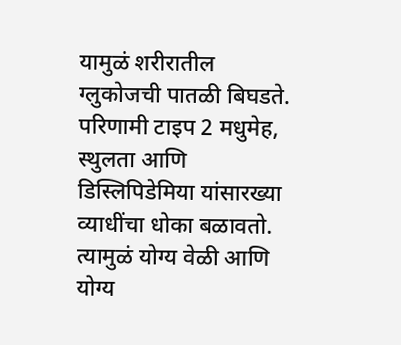यामुळं शरीरातील ग्लुकोजची पातळी बिघडते. परिणामी टाइप 2 मधुमेह, स्थुलता आणि डिस्लिपिडेमिया यांसारख्या व्याधींचा धोका बळावतो. त्यामुळं योग्य वेळी आणि योग्य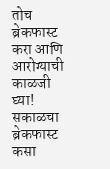तोच ब्रेकफास्ट करा आणि आरोग्याची काळजी घ्या!
सकाळचा ब्रेकफास्ट कसा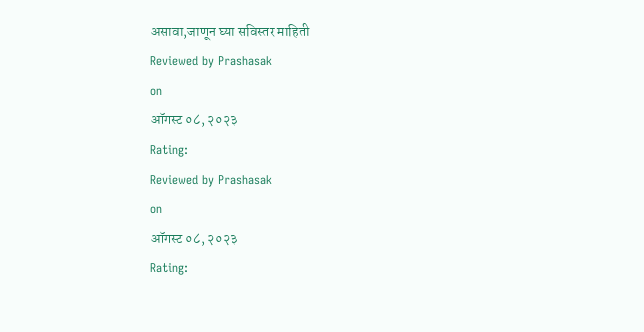असावा,जाणून घ्या सविस्तर माहिती
Reviewed by Prashasak
on
ऑगस्ट ०८, २०२३
Rating:
Reviewed by Prashasak
on
ऑगस्ट ०८, २०२३
Rating: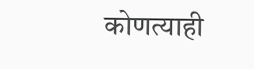कोणत्याही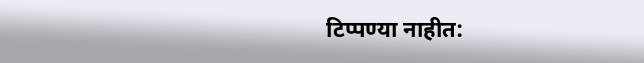टिप्पण्या नाहीत: